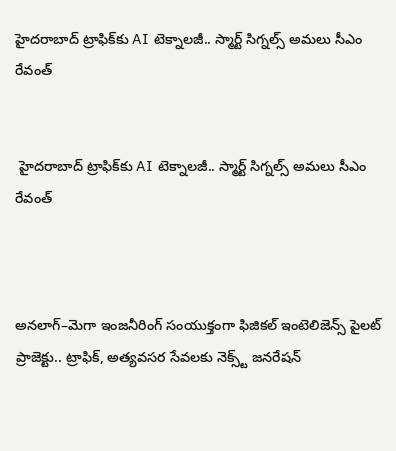హైదరాబాద్ ట్రాఫిక్‌కు AI టెక్నాలజీ.. స్మార్ట్ సిగ్నల్స్ అమలు సీఎం రేవంత్


 హైదరాబాద్ ట్రాఫిక్‌కు AI టెక్నాలజీ.. స్మార్ట్ సిగ్నల్స్ అమలు సీఎం రేవంత్



అనలాగ్–మెగా ఇంజనీరింగ్ సంయుక్తంగా ఫిజికల్ ఇంటెలిజెన్స్ పైలట్ ప్రాజెక్టు.. ట్రాఫిక్, అత్యవసర సేవలకు నెక్స్ట్ జనరేషన్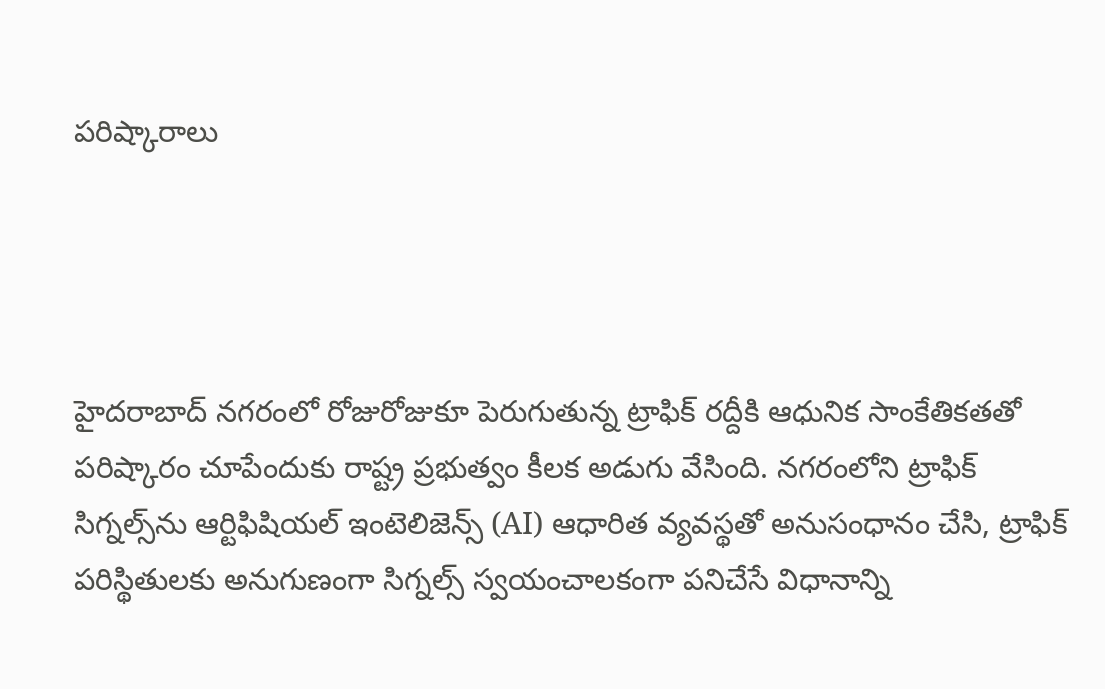పరిష్కారాలు




హైదరాబాద్ నగరంలో రోజురోజుకూ పెరుగుతున్న ట్రాఫిక్ రద్దీకి ఆధునిక సాంకేతికతతో పరిష్కారం చూపేందుకు రాష్ట్ర ప్రభుత్వం కీలక అడుగు వేసింది. నగరంలోని ట్రాఫిక్ సిగ్నల్స్‌ను ఆర్టిఫిషియల్ ఇంటెలిజెన్స్ (AI) ఆధారిత వ్యవస్థతో అనుసంధానం చేసి, ట్రాఫిక్ పరిస్థితులకు అనుగుణంగా సిగ్నల్స్ స్వయంచాలకంగా పనిచేసే విధానాన్ని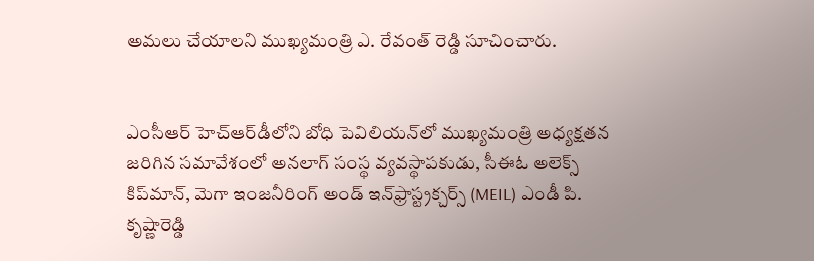అమలు చేయాలని ముఖ్యమంత్రి ఎ. రేవంత్ రెడ్డి సూచించారు.


ఎంసీఆర్ హెచ్‌ఆర్‌డీలోని బోధి పెవిలియన్‌లో ముఖ్యమంత్రి అధ్యక్షతన జరిగిన సమావేశంలో అనలాగ్ సంస్థ వ్యవస్థాపకుడు, సీఈఓ అలెక్స్ కిప్‌మాన్, మెగా ఇంజనీరింగ్ అండ్ ఇన్‌ఫ్రాస్ట్రక్చర్స్ (MEIL) ఎండీ పి. కృష్ణారెడ్డి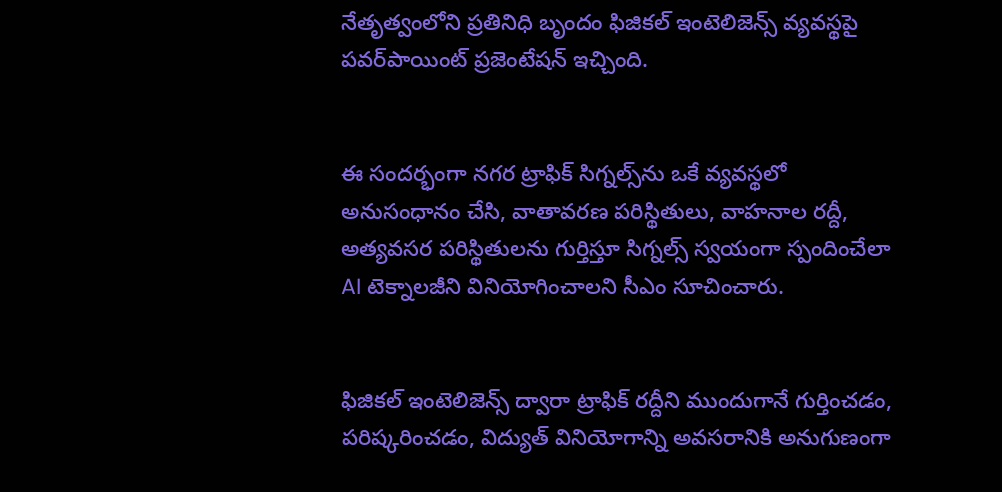నేతృత్వంలోని ప్రతినిధి బృందం ఫిజికల్ ఇంటెలిజెన్స్ వ్యవస్థపై పవర్‌పాయింట్ ప్రజెంటేషన్ ఇచ్చింది.


ఈ సందర్భంగా నగర ట్రాఫిక్ సిగ్నల్స్‌ను ఒకే వ్యవస్థలో అనుసంధానం చేసి, వాతావరణ పరిస్థితులు, వాహనాల రద్దీ, అత్యవసర పరిస్థితులను గుర్తిస్తూ సిగ్నల్స్ స్వయంగా స్పందించేలా AI టెక్నాలజీని వినియోగించాలని సీఎం సూచించారు.


ఫిజికల్ ఇంటెలిజెన్స్ ద్వారా ట్రాఫిక్ రద్దీని ముందుగానే గుర్తించడం,  పరిష్కరించడం, విద్యుత్ వినియోగాన్ని అవసరానికి అనుగుణంగా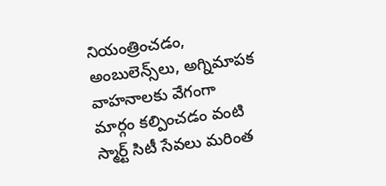నియంత్రించడం, అంబులెన్స్‌లు, అగ్నిమాపక వాహనాలకు వేగంగా మార్గం కల్పించడం వంటి స్మార్ట్ సిటీ సేవలు మరింత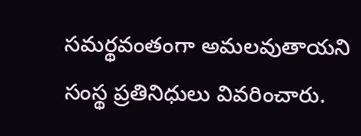సమర్థవంతంగా అమలవుతాయని సంస్థ ప్రతినిధులు వివరించారు.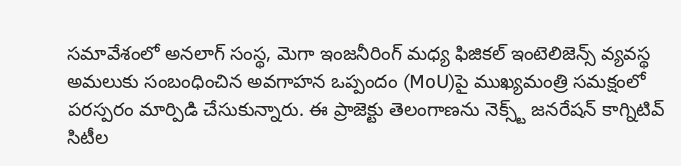సమావేశంలో అనలాగ్ సంస్థ, మెగా ఇంజనీరింగ్ మధ్య ఫిజికల్ ఇంటెలిజెన్స్ వ్యవస్థ అమలుకు సంబంధించిన అవగాహన ఒప్పందం (MoU)పై ముఖ్యమంత్రి సమక్షంలో పరస్పరం మార్పిడి చేసుకున్నారు. ఈ ప్రాజెక్టు తెలంగాణను నెక్స్ట్ జనరేషన్ కాగ్నిటివ్ సిటీల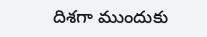దిశగా ముందుకు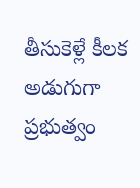తీసుకెళ్లే కీలక అడుగుగా ప్రభుత్వం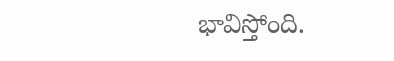భావిస్తోంది.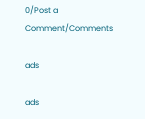0/Post a Comment/Comments

ads

ads